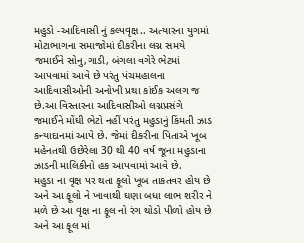મહુડો -આદિવાસી નું કલ્પવૃક્ષ.. અત્યારના યુગમાં મોટાભાગના સમાજોમાં દીકરીના લગ્ન સમયે જમાઈને સોનુ,ગાડી, બંગલા વગેરે ભેટમાં આપવામાં આવે છે પરંતુ પંચમહાલના આદિવાસીઓની અનોખી પ્રથા કાંઈક અલગ જ છે.આ વિસ્તારના આદિવાસીઓ લગ્નપ્રસંગે જમાઈને મોંઘી ભેટો નહીં પરંતુ મહુડાનું કિંમતી ઝાડ કન્યાદાનમાં આપે છે. જેમાં દીકરીના પિતાએ ખૂબ મહેનતથી ઉછેરેલા 30 થી 40 વર્ષ જૂના મહુડાના ઝાડની માલિકીનો હક આપવામાં આવે છે.
મહુડા ના વૃક્ષ પર થતા ફૂલો ખૂબ તાકતવર હોય છે અને આ ફૂલો ને ખાવાથી ઘણા બધા લાભ શરીર ને મળે છે આ વૃક્ષ ના ફૂલ નો રંગ થોડો પીળો હોય છે
અને આ ફૂલ માં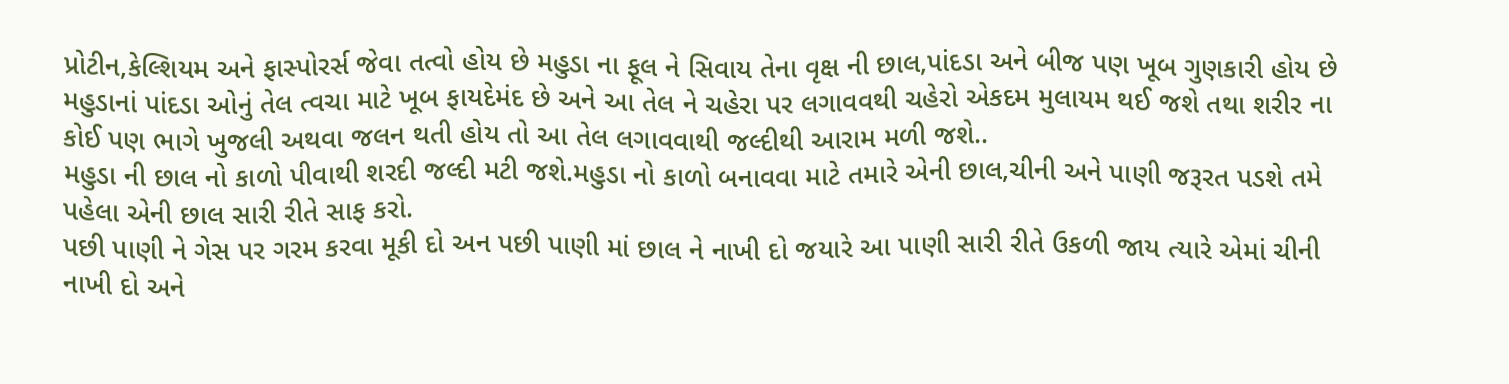પ્રોટીન,કેલ્શિયમ અને ફાસ્પોરર્સ જેવા તત્વો હોય છે મહુડા ના ફૂલ ને સિવાય તેના વૃક્ષ ની છાલ,પાંદડા અને બીજ પણ ખૂબ ગુણકારી હોય છે
મહુડાનાં પાંદડા ઓનું તેલ ત્વચા માટે ખૂબ ફાયદેમંદ છે અને આ તેલ ને ચહેરા પર લગાવવથી ચહેરો એકદમ મુલાયમ થઈ જશે તથા શરીર ના કોઈ પણ ભાગે ખુજલી અથવા જલન થતી હોય તો આ તેલ લગાવવાથી જલ્દીથી આરામ મળી જશે..
મહુડા ની છાલ નો કાળો પીવાથી શરદી જલ્દી મટી જશે.મહુડા નો કાળો બનાવવા માટે તમારે એની છાલ,ચીની અને પાણી જરૂરત પડશે તમે પહેલા એની છાલ સારી રીતે સાફ કરો.
પછી પાણી ને ગેસ પર ગરમ કરવા મૂકી દો અન પછી પાણી માં છાલ ને નાખી દો જયારે આ પાણી સારી રીતે ઉકળી જાય ત્યારે એમાં ચીની નાખી દો અને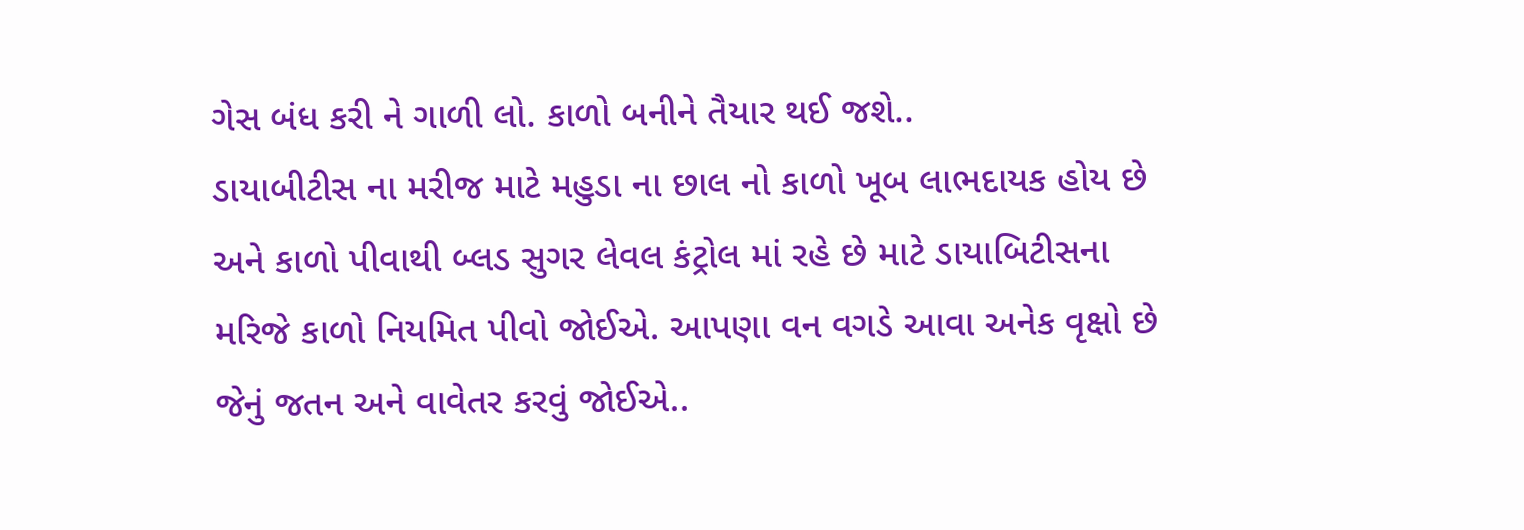ગેસ બંધ કરી ને ગાળી લો. કાળો બનીને તૈયાર થઈ જશે..
ડાયાબીટીસ ના મરીજ માટે મહુડા ના છાલ નો કાળો ખૂબ લાભદાયક હોય છે અને કાળો પીવાથી બ્લડ સુગર લેવલ કંટ્રોલ માં રહે છે માટે ડાયાબિટીસના મરિજે કાળો નિયમિત પીવો જોઈએ. આપણા વન વગડે આવા અનેક વૃક્ષો છે જેનું જતન અને વાવેતર કરવું જોઈએ..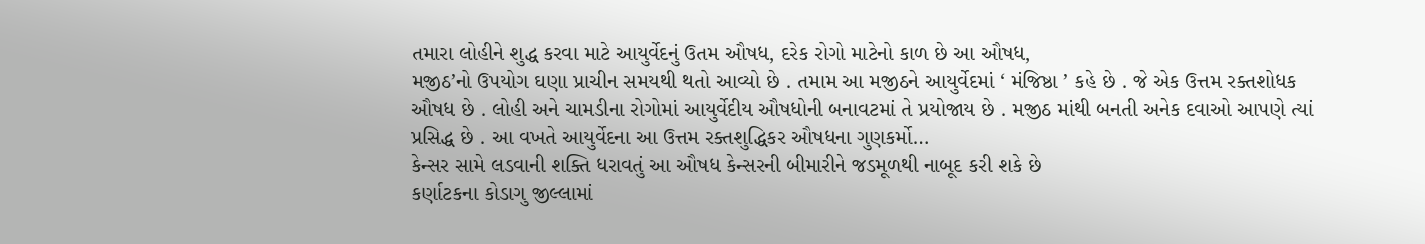તમારા લોહીને શુદ્ધ કરવા માટે આયુર્વેદનું ઉતમ ઔષધ, દરેક રોગો માટેનો કાળ છે આ ઔષધ,
મજીઠ’નો ઉપયોગ ઘણા પ્રાચીન સમયથી થતો આવ્યો છે . તમામ આ મજીઠને આયુર્વેદમાં ‘ મંજિષ્ઠા ’ કહે છે . જે એક ઉત્તમ રક્તશોધક ઔષધ છે . લોહી અને ચામડીના રોગોમાં આયુર્વેદીય ઔષધોની બનાવટમાં તે પ્રયોજાય છે . મજીઠ માંથી બનતી અનેક દવાઓ આપણે ત્યાં પ્રસિદ્ધ છે . આ વખતે આયુર્વેદના આ ઉત્તમ રક્તશુદ્ધિકર ઔષધના ગુણકર્મો…
કેન્સર સામે લડવાની શક્તિ ધરાવતું આ ઔષધ કેન્સરની બીમારીને જડમૂળથી નાબૂદ કરી શકે છે
કર્ણાટકના કોડાગુ જીલ્લામાં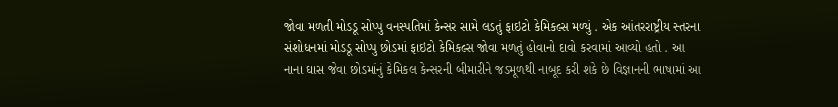જોવા મળતી મોડડૂ સોપ્પુ વનસ્પતિમાં કેન્સર સામે લડતું ફાઇટો કેમિકલ્સ મળ્યું . એક આંતરરાષ્ટ્રીય સ્તરના સંશોધનમાં મોડડૂ સોપ્પુ છોડમાં ફાઇટો કેમિકલ્સ જોવા મળતું હોવાનો દાવો કરવામાં આવ્યો હતો . આ નાના ઘાસ જેવા છોડમાંનું કેમિકલ કેન્સરની બીમારીને જડમૂળથી નાબૂદ કરી શકે છે વિજ્ઞાનની ભાષામાં આ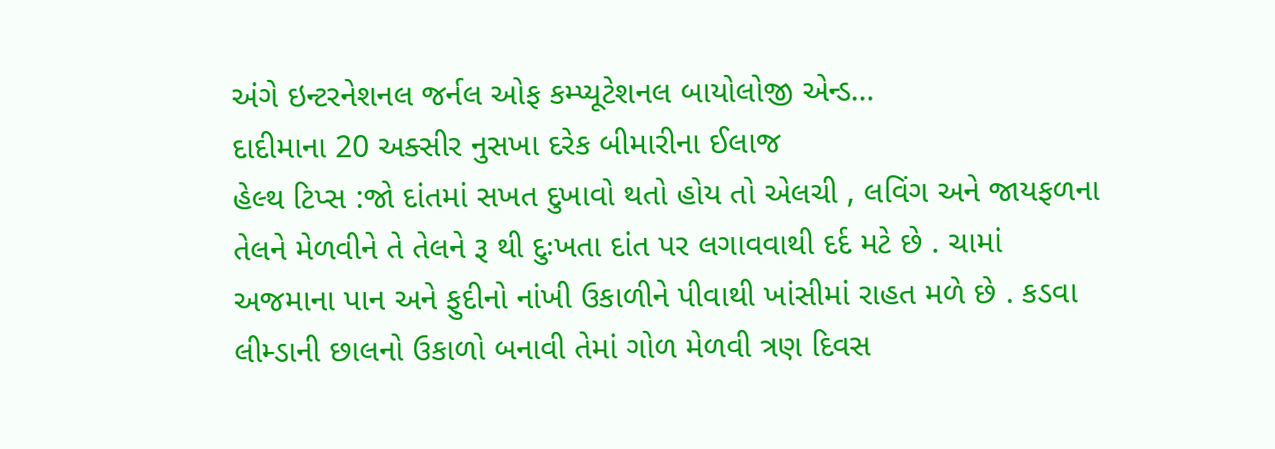અંગે ઇન્ટરનેશનલ જર્નલ ઓફ કમ્પ્યૂટેશનલ બાયોલોજી એન્ડ…
દાદીમાના 20 અક્સીર નુસખા દરેક બીમારીના ઈલાજ
હેલ્થ ટિપ્સ :જો દાંતમાં સખત દુખાવો થતો હોય તો એલચી , લવિંગ અને જાયફળના તેલને મેળવીને તે તેલને રૂ થી દુઃખતા દાંત પર લગાવવાથી દર્દ મટે છે . ચામાં અજમાના પાન અને ફુદીનો નાંખી ઉકાળીને પીવાથી ખાંસીમાં રાહત મળે છે . કડવા લીમ્ડાની છાલનો ઉકાળો બનાવી તેમાં ગોળ મેળવી ત્રણ દિવસ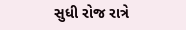સુધી રોજ રાત્રે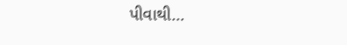પીવાથી…